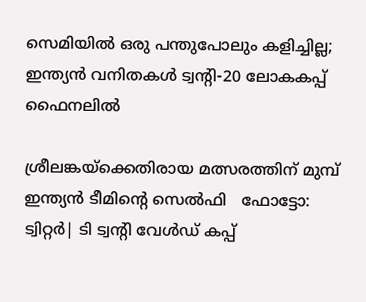സെമിയില്‍ ഒരു പന്തുപോലും കളിച്ചില്ല; ഇന്ത്യന്‍ വനിതകള്‍ ട്വന്റി-20 ലോകകപ്പ് ഫൈനലില്‍

ശ്രീലങ്കയ്‌ക്കെതിരായ മത്സരത്തിന് മുമ്പ് ഇന്ത്യന്‍ ടീമിന്റെ സെല്‍ഫി   ഫോട്ടോ: ട്വിറ്റര്‍| ടി ട്വന്റി വേള്‍ഡ് കപ്പ്‌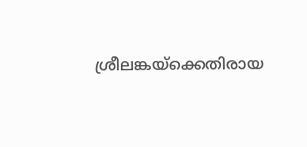ശ്രീലങ്കയ്‌ക്കെതിരായ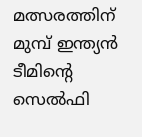മത്സരത്തിന് മുമ്പ് ഇന്ത്യന്‍ ടീമിന്റെ സെല്‍ഫി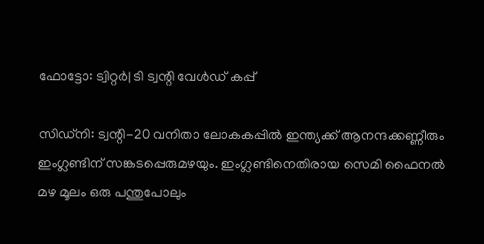ഫോട്ടോ: ട്വിറ്റര്‍| ടി ട്വന്റി വേള്‍ഡ് കപ്പ്‌

സിഡ്നി: ട്വന്റി-20 വനിതാ ലോകകപ്പില്‍ ഇന്ത്യക്ക് ആനന്ദക്കണ്ണീരും ഇംഗ്ലണ്ടിന് സങ്കടപ്പെരുമഴയും. ഇംഗ്ലണ്ടിനെതിരായ സെമി ഫൈനല്‍ മഴ മൂലം ഒരു പന്തുപോലും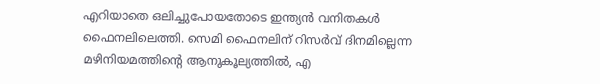എറിയാതെ ഒലിച്ചുപോയതോടെ ഇന്ത്യന്‍ വനിതകള്‍ ഫൈനലിലെത്തി. സെമി ഫൈനലിന് റിസര്‍വ് ദിനമില്ലെന്ന മഴിനിയമത്തിന്റെ ആനുകൂല്യത്തില്‍, എ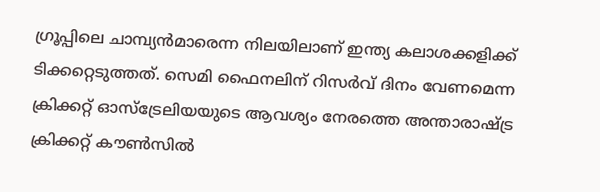ഗ്രൂപ്പിലെ ചാമ്പ്യന്‍മാരെന്ന നിലയിലാണ് ഇന്ത്യ കലാശക്കളിക്ക് ടിക്കറ്റെടുത്തത്. സെമി ഫൈനലിന് റിസര്‍വ് ദിനം വേണമെന്ന ക്രിക്കറ്റ് ഓസ്ട്രേലിയയുടെ ആവശ്യം നേരത്തെ അന്താരാഷ്ട്ര ക്രിക്കറ്റ് കൗണ്‍സില്‍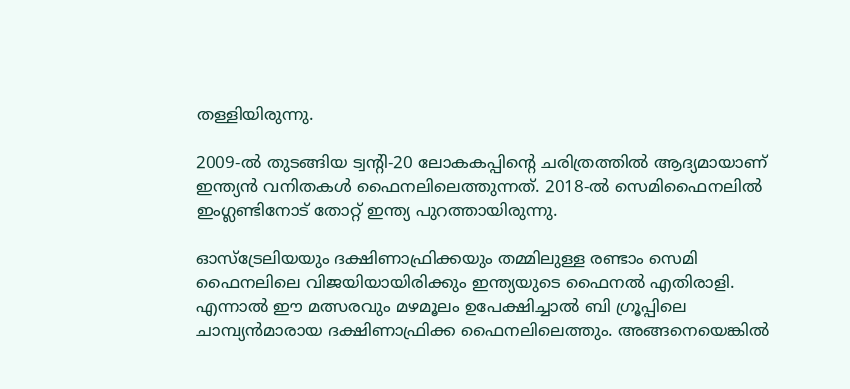തള്ളിയിരുന്നു.

2009-ല്‍ തുടങ്ങിയ ട്വന്റി-20 ലോകകപ്പിന്റെ ചരിത്രത്തില്‍ ആദ്യമായാണ് ഇന്ത്യന്‍ വനിതകള്‍ ഫൈനലിലെത്തുന്നത്. 2018-ല്‍ സെമിഫൈനലില്‍ ഇംഗ്ലണ്ടിനോട് തോറ്റ് ഇന്ത്യ പുറത്തായിരുന്നു.

ഓസ്ട്രേലിയയും ദക്ഷിണാഫ്രിക്കയും തമ്മിലുള്ള രണ്ടാം സെമി ഫൈനലിലെ വിജയിയായിരിക്കും ഇന്ത്യയുടെ ഫൈനല്‍ എതിരാളി. എന്നാല്‍ ഈ മത്സരവും മഴമൂലം ഉപേക്ഷിച്ചാല്‍ ബി ഗ്രൂപ്പിലെ ചാമ്പ്യന്‍മാരായ ദക്ഷിണാഫ്രിക്ക ഫൈനലിലെത്തും. അങ്ങനെയെങ്കില്‍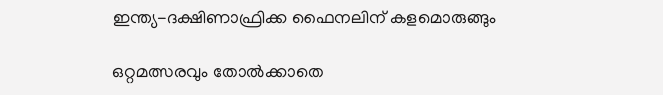ഇന്ത്യ-ദക്ഷിണാഫ്രിക്ക ഫൈനലിന് കളമൊരുങ്ങും

ഒറ്റമത്സരവും തോല്‍ക്കാതെ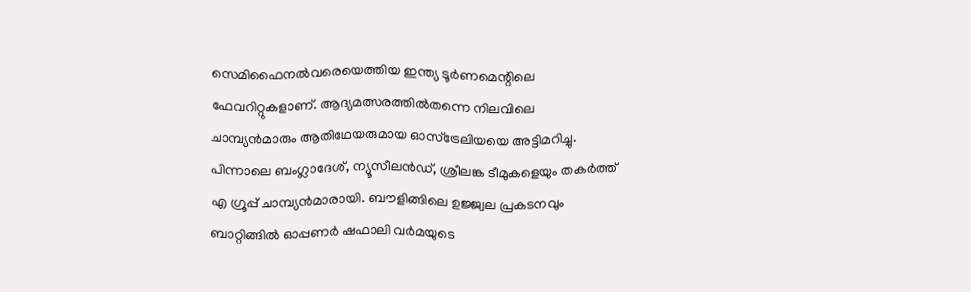സെമിഫൈനല്‍വരെയെത്തിയ ഇന്ത്യ ടൂര്‍ണമെന്റിലെ ഫേവറിറ്റുകളാണ്. ആദ്യമത്സരത്തില്‍തന്നെ നിലവിലെ ചാമ്പ്യന്‍മാരും ആതിഥേയരുമായ ഓസ്ട്രേലിയയെ അട്ടിമറിച്ചു. പിന്നാലെ ബംഗ്ലാദേശ്, ന്യൂസീലന്‍ഡ്, ശ്രീലങ്ക ടീമുകളെയും തകര്‍ത്ത് എ ഗ്രൂപ്പ് ചാമ്പ്യന്‍മാരായി. ബൗളിങ്ങിലെ ഉജ്ജ്വല പ്രകടനവും ബാറ്റിങ്ങില്‍ ഓപ്പണര്‍ ഷഫാലി വര്‍മയുടെ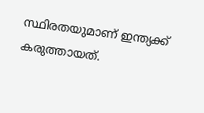സ്ഥിരതയുമാണ് ഇന്ത്യക്ക് കരുത്തായത്.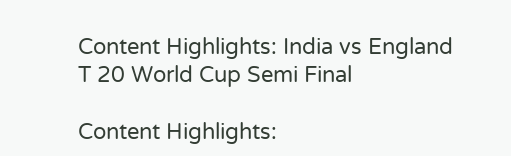Content Highlights: India vs England T 20 World Cup Semi Final

Content Highlights: